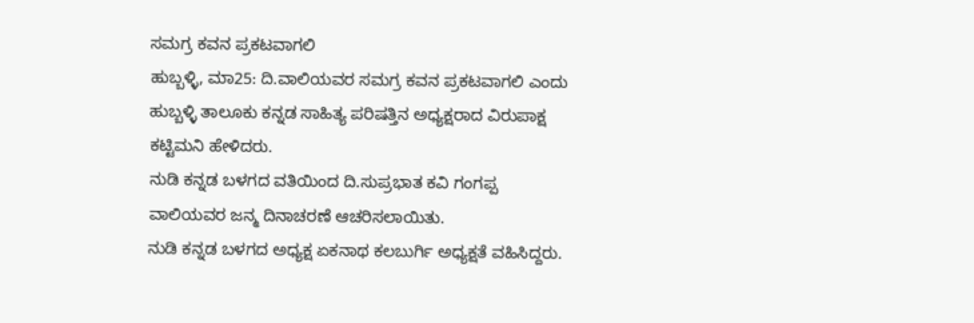ಸಮಗ್ರ ಕವನ ಪ್ರಕಟವಾಗಲಿ
ಹುಬ್ಬಳ್ಳಿ, ಮಾ25: ದಿ.ವಾಲಿಯವರ ಸಮಗ್ರ ಕವನ ಪ್ರಕಟವಾಗಲಿ ಎಂದು ಹುಬ್ಬಳ್ಳಿ ತಾಲೂಕು ಕನ್ನಡ ಸಾಹಿತ್ಯ ಪರಿಷತ್ತಿನ ಅಧ್ಯಕ್ಷರಾದ ವಿರುಪಾಕ್ಷ ಕಟ್ಟಿಮನಿ ಹೇಳಿದರು.
ನುಡಿ ಕನ್ನಡ ಬಳಗದ ವತಿಯಿಂದ ದಿ.ಸುಪ್ರಭಾತ ಕವಿ ಗಂಗಪ್ಪ ವಾಲಿಯವರ ಜನ್ಮ ದಿನಾಚರಣೆ ಆಚರಿಸಲಾಯಿತು.
ನುಡಿ ಕನ್ನಡ ಬಳಗದ ಅಧ್ಯಕ್ಷ ಏಕನಾಥ ಕಲಬುರ್ಗಿ ಅಧ್ಯಕ್ಷತೆ ವಹಿಸಿದ್ದರು.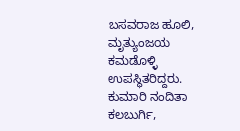ಬಸವರಾಜ ಹೂಲಿ, ಮೃತ್ಯುಂಜಯ ಕಮಡೊಳ್ಳಿ ಉಪಸ್ಥಿತರಿದ್ದರು. ಕುಮಾರಿ ನಂದಿತಾ ಕಲಬುರ್ಗಿ,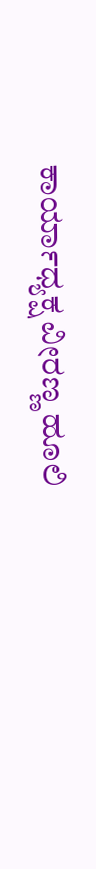ಕಾರ್ಯಾಧ್ಯಕ್ಷ ವೀರಣ್ಣ ಹೂಲಿ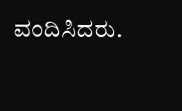ವಂದಿಸಿದರು.